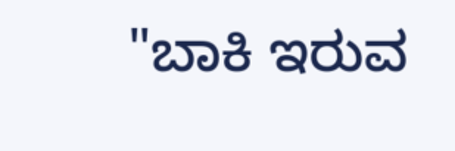"ಬಾಕಿ ಇರುವ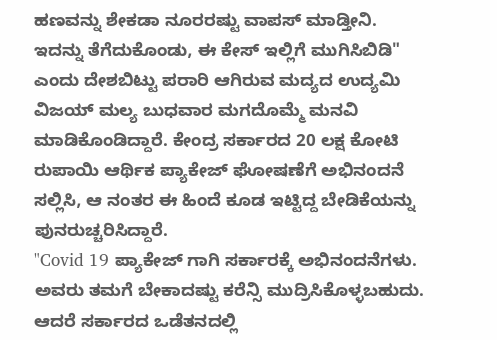ಹಣವನ್ನು ಶೇಕಡಾ ನೂರರಷ್ಟು ವಾಪಸ್ ಮಾಡ್ತೀನಿ. ಇದನ್ನು ತೆಗೆದುಕೊಂಡು, ಈ ಕೇಸ್ ಇಲ್ಲಿಗೆ ಮುಗಿಸಿಬಿಡಿ" ಎಂದು ದೇಶಬಿಟ್ಟು ಪರಾರಿ ಆಗಿರುವ ಮದ್ಯದ ಉದ್ಯಮಿ ವಿಜಯ್ ಮಲ್ಯ ಬುಧವಾರ ಮಗದೊಮ್ಮೆ ಮನವಿ ಮಾಡಿಕೊಂಡಿದ್ದಾರೆ. ಕೇಂದ್ರ ಸರ್ಕಾರದ 20 ಲಕ್ಷ ಕೋಟಿ ರುಪಾಯಿ ಆರ್ಥಿಕ ಪ್ಯಾಕೇಜ್ ಘೋಷಣೆಗೆ ಅಭಿನಂದನೆ ಸಲ್ಲಿಸಿ, ಆ ನಂತರ ಈ ಹಿಂದೆ ಕೂಡ ಇಟ್ಟಿದ್ದ ಬೇಡಿಕೆಯನ್ನು ಪುನರುಚ್ಚರಿಸಿದ್ದಾರೆ.
"Covid 19 ಪ್ಯಾಕೇಜ್ ಗಾಗಿ ಸರ್ಕಾರಕ್ಕೆ ಅಭಿನಂದನೆಗಳು. ಅವರು ತಮಗೆ ಬೇಕಾದಷ್ಟು ಕರೆನ್ಸಿ ಮುದ್ರಿಸಿಕೊಳ್ಳಬಹುದು. ಆದರೆ ಸರ್ಕಾರದ ಒಡೆತನದಲ್ಲಿ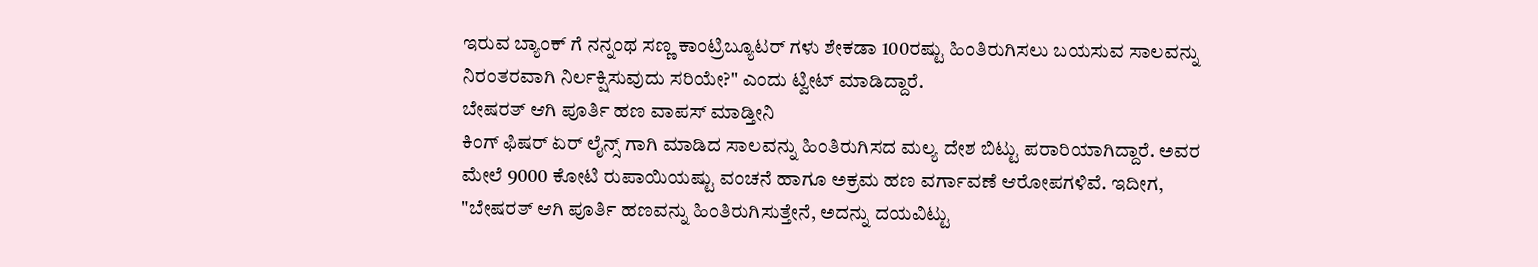ಇರುವ ಬ್ಯಾಂಕ್ ಗೆ ನನ್ನಂಥ ಸಣ್ಣ ಕಾಂಟ್ರಿಬ್ಯೂಟರ್ ಗಳು ಶೇಕಡಾ 100ರಷ್ಟು ಹಿಂತಿರುಗಿಸಲು ಬಯಸುವ ಸಾಲವನ್ನು ನಿರಂತರವಾಗಿ ನಿರ್ಲಕ್ಷಿಸುವುದು ಸರಿಯೇ?" ಎಂದು ಟ್ವೀಟ್ ಮಾಡಿದ್ದಾರೆ.
ಬೇಷರತ್ ಆಗಿ ಪೂರ್ತಿ ಹಣ ವಾಪಸ್ ಮಾಡ್ತೀನಿ
ಕಿಂಗ್ ಫಿಷರ್ ಏರ್ ಲೈನ್ಸ್ ಗಾಗಿ ಮಾಡಿದ ಸಾಲವನ್ನು ಹಿಂತಿರುಗಿಸದ ಮಲ್ಯ ದೇಶ ಬಿಟ್ಟು ಪರಾರಿಯಾಗಿದ್ದಾರೆ. ಅವರ ಮೇಲೆ 9000 ಕೋಟಿ ರುಪಾಯಿಯಷ್ಟು ವಂಚನೆ ಹಾಗೂ ಅಕ್ರಮ ಹಣ ವರ್ಗಾವಣೆ ಆರೋಪಗಳಿವೆ. ಇದೀಗ, "ಬೇಷರತ್ ಆಗಿ ಪೂರ್ತಿ ಹಣವನ್ನು ಹಿಂತಿರುಗಿಸುತ್ತೇನೆ, ಅದನ್ನು ದಯವಿಟ್ಟು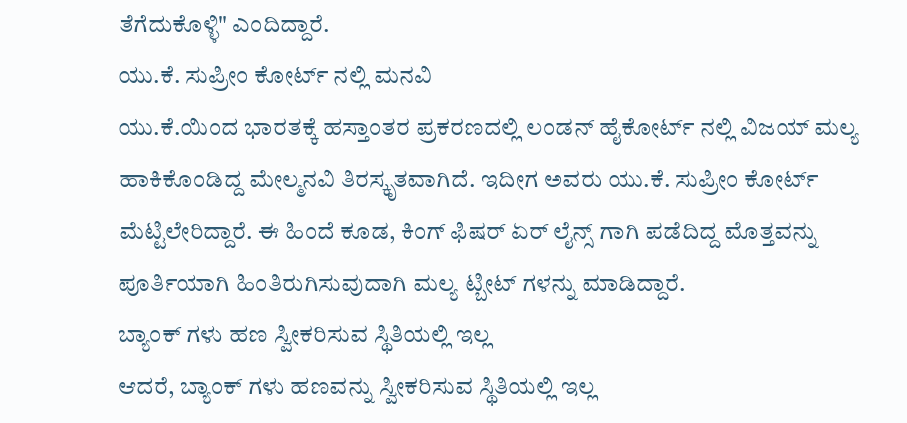ತೆಗೆದುಕೊಳ್ಳಿ" ಎಂದಿದ್ದಾರೆ.
ಯು.ಕೆ. ಸುಪ್ರೀಂ ಕೋರ್ಟ್ ನಲ್ಲಿ ಮನವಿ
ಯು.ಕೆ.ಯಿಂದ ಭಾರತಕ್ಕೆ ಹಸ್ತಾಂತರ ಪ್ರಕರಣದಲ್ಲಿ ಲಂಡನ್ ಹೈಕೋರ್ಟ್ ನಲ್ಲಿ ವಿಜಯ್ ಮಲ್ಯ ಹಾಕಿಕೊಂಡಿದ್ದ ಮೇಲ್ಮನವಿ ತಿರಸ್ಕೃತವಾಗಿದೆ. ಇದೀಗ ಅವರು ಯು.ಕೆ. ಸುಪ್ರೀಂ ಕೋರ್ಟ್ ಮೆಟ್ಟಿಲೇರಿದ್ದಾರೆ. ಈ ಹಿಂದೆ ಕೂಡ, ಕಿಂಗ್ ಫಿಷರ್ ಏರ್ ಲೈನ್ಸ್ ಗಾಗಿ ಪಡೆದಿದ್ದ ಮೊತ್ತವನ್ನು ಪೂರ್ತಿಯಾಗಿ ಹಿಂತಿರುಗಿಸುವುದಾಗಿ ಮಲ್ಯ ಟ್ಬೀಟ್ ಗಳನ್ನು ಮಾಡಿದ್ದಾರೆ.
ಬ್ಯಾಂಕ್ ಗಳು ಹಣ ಸ್ವೀಕರಿಸುವ ಸ್ಥಿತಿಯಲ್ಲಿ ಇಲ್ಲ
ಆದರೆ, ಬ್ಯಾಂಕ್ ಗಳು ಹಣವನ್ನು ಸ್ವೀಕರಿಸುವ ಸ್ಥಿತಿಯಲ್ಲಿ ಇಲ್ಲ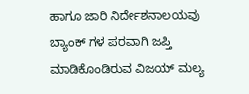ಹಾಗೂ ಜಾರಿ ನಿರ್ದೇಶನಾಲಯವು ಬ್ಯಾಂಕ್ ಗಳ ಪರವಾಗಿ ಜಪ್ತಿ ಮಾಡಿಕೊಂಡಿರುವ ವಿಜಯ್ ಮಲ್ಯ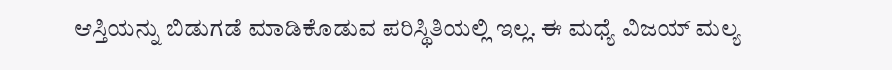ಆಸ್ತಿಯನ್ನು ಬಿಡುಗಡೆ ಮಾಡಿಕೊಡುವ ಪರಿಸ್ಥಿತಿಯಲ್ಲಿ ಇಲ್ಲ. ಈ ಮಧ್ಯೆ ವಿಜಯ್ ಮಲ್ಯ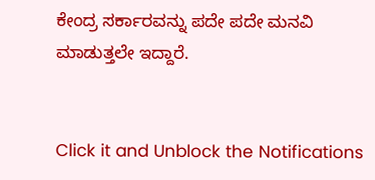ಕೇಂದ್ರ ಸರ್ಕಾರವನ್ನು ಪದೇ ಪದೇ ಮನವಿ ಮಾಡುತ್ತಲೇ ಇದ್ದಾರೆ.


Click it and Unblock the Notifications